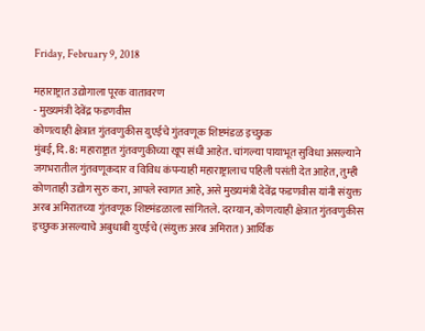Friday, February 9, 2018

महाराष्ट्रात उद्योगाला पूरक वातावरण
- मुख्यमंत्री देवेंद्र फडणवीस
कोणत्याही क्षेत्रात गुंतवणुकीस युएईचे गुंतवणूक शिष्टमंडळ इच्छुक
मुंबई, दि. 8: महाराष्ट्रात गुंतवणुकीच्या खूप संधी आहेत. चांगल्या पायाभूत सुविधा असल्याने जगभरातील गुंतवणूकदार व विविध कंपन्याही महाराष्ट्रालाच पहिली पसंती देत आहेत, तुम्ही कोणताही उद्योग सुरु करा, आपले स्वागत आहे, असे मुख्यमंत्री देवेंद्र फडणवीस यांनी संयुक्त अरब अमिरातच्या गुंतवणूक शिष्टमंडळाला सांगितले. दरम्यान, कोणत्याही क्षेत्रात गुंतवणुकीस इच्छुक असल्याचे अबुधाबी युएईचे (संयुक्त अरब अमिरात) आर्थिक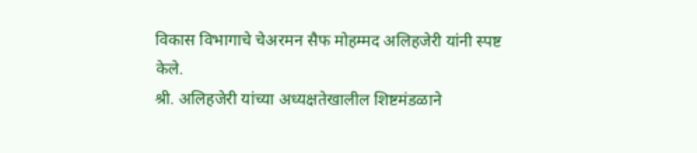विकास विभागाचे चेअरमन सैफ मोहम्मद अलिहजेरी यांनी स्पष्ट केले.
श्री. अलिहजेरी यांच्या अध्यक्षतेखालील शिष्टमंडळाने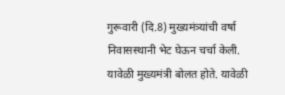गुरूवारी (दि.8) मुख्यमंत्र्यांची वर्षा निवासस्थानी भेट घेऊन चर्चा केली. यावेळी मुख्यमंत्री बोलत होते. यावेळी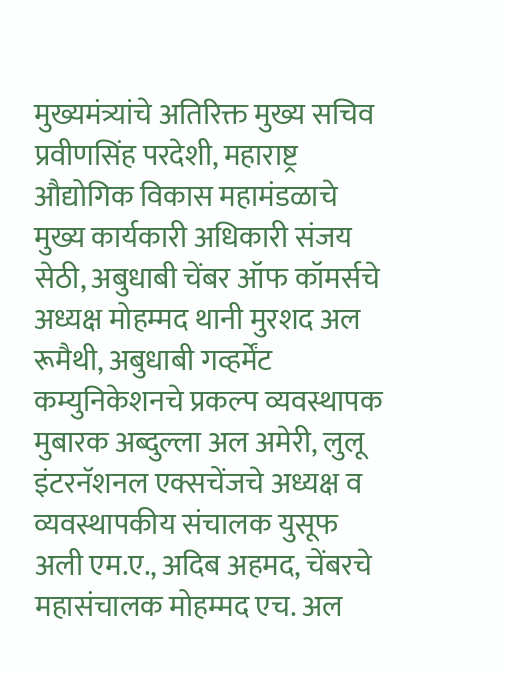मुख्यमंत्र्यांचे अतिरिक्त मुख्य सचिव प्रवीणसिंह परदेशी, महाराष्ट्र औद्योगिक विकास महामंडळाचे मुख्य कार्यकारी अधिकारी संजय सेठी, अबुधाबी चेंबर ऑफ कॉमर्सचे अध्यक्ष मोहम्मद थानी मुरशद अल रूमैथी, अबुधाबी गव्हर्मेंट कम्युनिकेशनचे प्रकल्प व्यवस्थापक मुबारक अब्दुल्ला अल अमेरी, लुलू इंटरनॅशनल एक्सचेंजचे अध्यक्ष व व्यवस्थापकीय संचालक युसूफ अली एम.ए., अदिब अहमद, चेंबरचे महासंचालक मोहम्मद एच. अल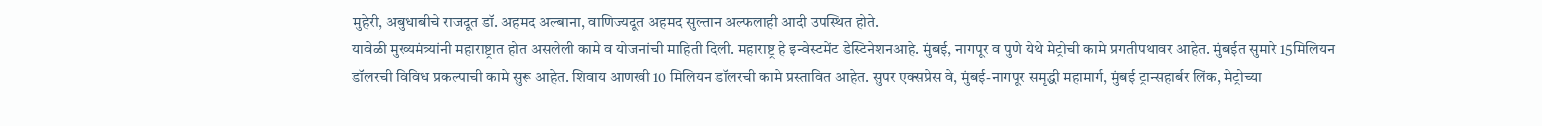मुहेरी, अबुधाबीचे राजदूत डॉ. अहमद अल्बाना, वाणिज्यदूत अहमद सुल्तान अल्फलाही आदी उपस्थित होते.
यावेळी मुख्यमंत्र्यांनी महाराष्ट्रात होत असलेली कामे व योजनांची माहिती दिली. महाराष्ट्र हे इन्वेस्टमेंट डेस्टिनेशनआहे. मुंबई, नागपूर व पुणे येथे मेट्रोची कामे प्रगतीपथावर आहेत. मुंबईत सुमारे 15मिलियन डॉलरची विविध प्रकल्पाची कामे सुरू आहेत. शिवाय आणखी 10 मिलियन डॉलरची कामे प्रस्तावित आहेत. सुपर एक्सप्रेस वे, मुंबई-नागपूर समृद्धी महामार्ग, मुंबई ट्रान्सहार्बर लिंक, मेट्रोच्या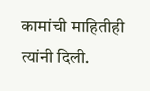कामांची माहितीही त्यांनी दिली.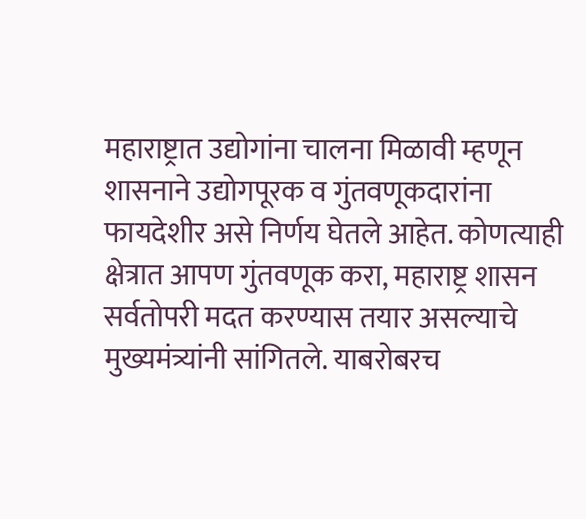महाराष्ट्रात उद्योगांना चालना मिळावी म्हणून शासनाने उद्योगपूरक व गुंतवणूकदारांना फायदेशीर असे निर्णय घेतले आहेत. कोणत्याही क्षेत्रात आपण गुंतवणूक करा, महाराष्ट्र शासन सर्वतोपरी मदत करण्यास तयार असल्याचे मुख्यमंत्र्यांनी सांगितले. याबरोबरच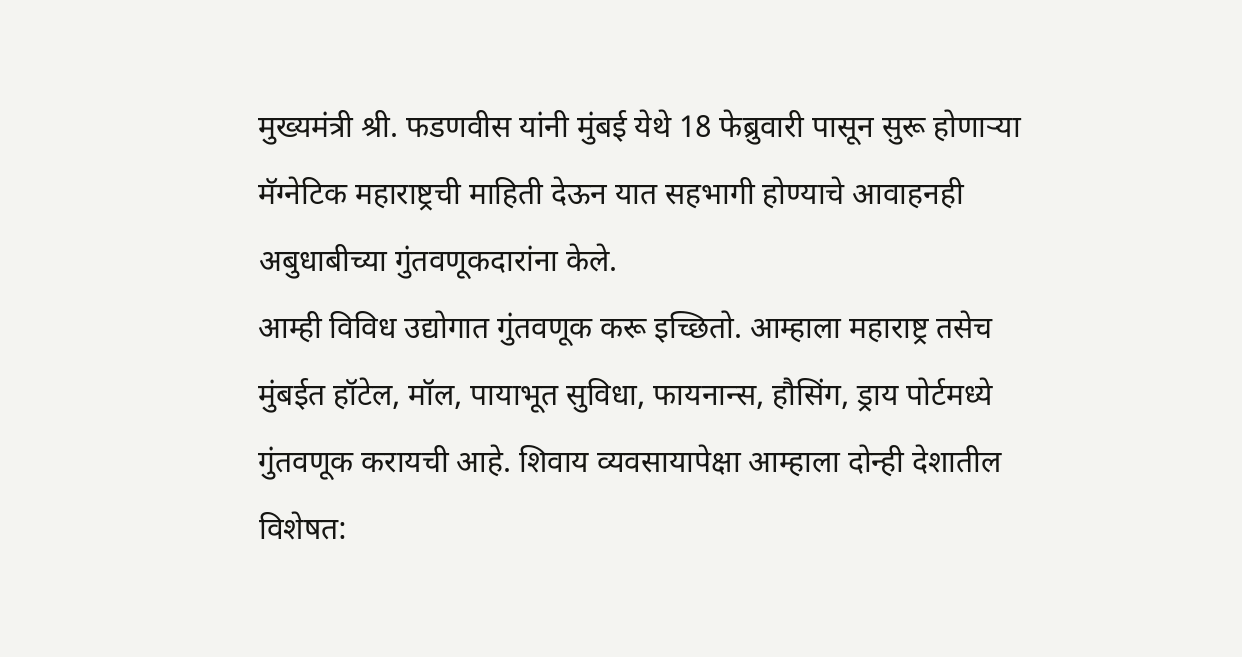मुख्यमंत्री श्री. फडणवीस यांनी मुंबई येथे 18 फेब्रुवारी पासून सुरू होणाऱ्या मॅग्नेटिक महाराष्ट्रची माहिती देऊन यात सहभागी होण्याचे आवाहनही
अबुधाबीच्या गुंतवणूकदारांना केले.
आम्ही विविध उद्योगात गुंतवणूक करू इच्छितो. आम्हाला महाराष्ट्र तसेच मुंबईत हॉटेल, मॉल, पायाभूत सुविधा, फायनान्स, हौसिंग, ड्राय पोर्टमध्ये गुंतवणूक करायची आहे. शिवाय व्यवसायापेक्षा आम्हाला दोन्ही देशातील विशेषत: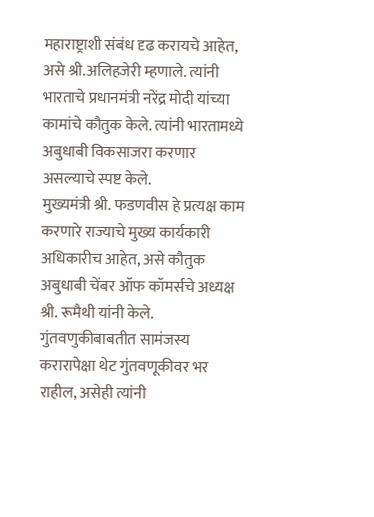महाराष्ट्राशी संबंध दृढ करायचे आहेत, असे श्री.अलिहजेरी म्हणाले. त्यांनी भारताचे प्रधानमंत्री नरेंद्र मोदी यांच्या कामांचे कौतुक केले. त्यांनी भारतामध्ये अबुधाबी विकसाजरा करणार असल्याचे स्पष्ट केले.
मुख्यमंत्री श्री. फडणवीस हे प्रत्यक्ष काम करणारे राज्याचे मुख्य कार्यकारी अधिकारीच आहेत, असे कौतुक अबुधाबी चेंबर ऑफ कॉमर्सचे अध्यक्ष श्री. रूमैथी यांनी केले. गुंतवणुकीबाबतीत सामंजस्य करारापेक्षा थेट गुंतवणूकीवर भर राहील, असेही त्यांनी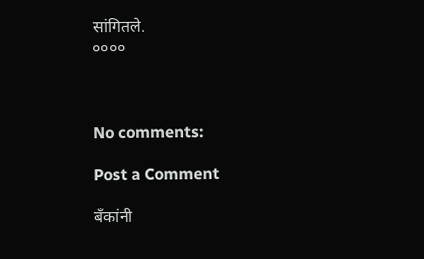सांगितले.
००००



No comments:

Post a Comment

बँकांनी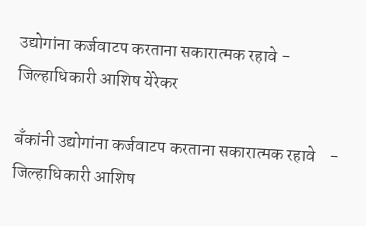उद्योगांना कर्जवाटप करताना सकारात्मक रहावे - जिल्हाधिकारी आशिष येरेकर

बँकांनी उद्योगांना कर्जवाटप करताना सकारात्मक रहावे    - जिल्हाधिकारी आशिष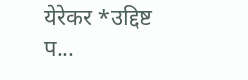येरेकर *उद्दिष्ट प...